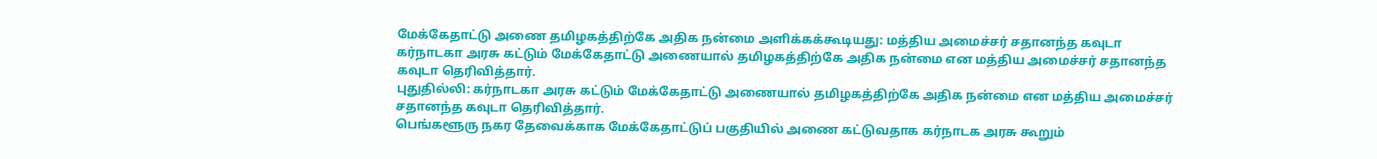மேக்கேதாட்டு அணை தமிழகத்திற்கே அதிக நன்மை அளிக்கக்கூடியது: மத்திய அமைச்சர் சதானந்த கவுடா
கர்நாடகா அரசு கட்டும் மேக்கேதாட்டு அணையால் தமிழகத்திற்கே அதிக நன்மை என மத்திய அமைச்சர் சதானந்த கவுடா தெரிவித்தார்.
புதுதில்லி: கர்நாடகா அரசு கட்டும் மேக்கேதாட்டு அணையால் தமிழகத்திற்கே அதிக நன்மை என மத்திய அமைச்சர் சதானந்த கவுடா தெரிவித்தார்.
பெங்களூரு நகர தேவைக்காக மேக்கேதாட்டுப் பகுதியில் அணை கட்டுவதாக கர்நாடக அரசு கூறும்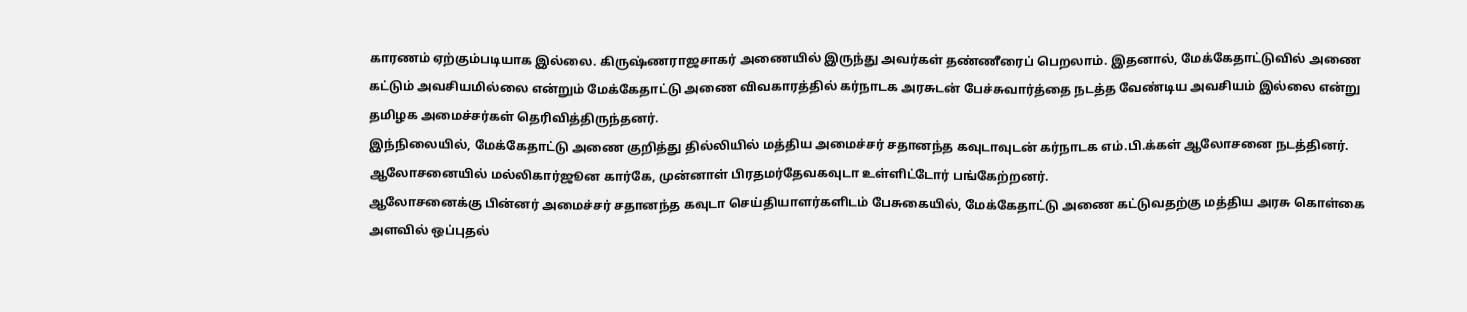காரணம் ஏற்கும்படியாக இல்லை. கிருஷ்ணராஜசாகர் அணையில் இருந்து அவர்கள் தண்ணீரைப் பெறலாம். இதனால், மேக்கேதாட்டுவில் அணை கட்டும் அவசியமில்லை என்றும் மேக்கேதாட்டு அணை விவகாரத்தில் கர்நாடக அரசுடன் பேச்சுவார்த்தை நடத்த வேண்டிய அவசியம் இல்லை என்று தமிழக அமைச்சர்கள் தெரிவித்திருந்தனர்.
இந்நிலையில், மேக்கேதாட்டு அணை குறித்து தில்லியில் மத்திய அமைச்சர் சதானந்த கவுடாவுடன் கர்நாடக எம்.பி.க்கள் ஆலோசனை நடத்தினர். ஆலோசனையில் மல்லிகார்ஜூன கார்கே, முன்னாள் பிரதமர்தேவகவுடா உள்ளிட்டோர் பங்கேற்றனர்.
ஆலோசனைக்கு பின்னர் அமைச்சர் சதானந்த கவுடா செய்தியாளர்களிடம் பேசுகையில், மேக்கேதாட்டு அணை கட்டுவதற்கு மத்திய அரசு கொள்கை அளவில் ஒப்புதல்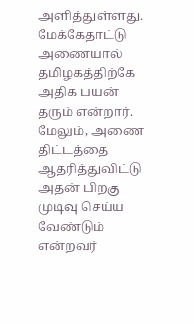அளித்துள்ளது. மேக்கேதாட்டு அணையால் தமிழகத்திற்கே அதிக பயன் தரும் என்றார்.
மேலும், அணை திட்டத்தை ஆதரித்துவிட்டு அதன் பிறகு முடிவு செய்ய வேண்டும் என்றவர்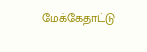மேக்கேதாட்டு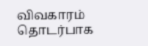விவகாரம் தொடர்பாக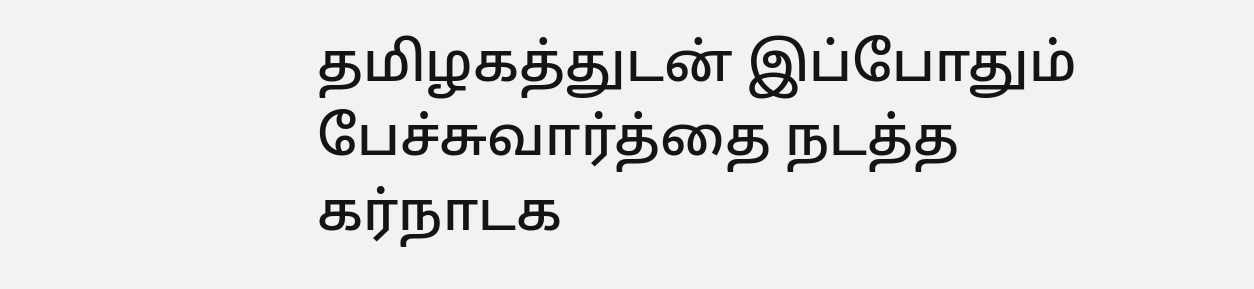தமிழகத்துடன் இப்போதும் பேச்சுவார்த்தை நடத்த கர்நாடக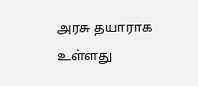அரசு தயாராக உள்ளது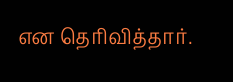என தெரிவித்தார்.